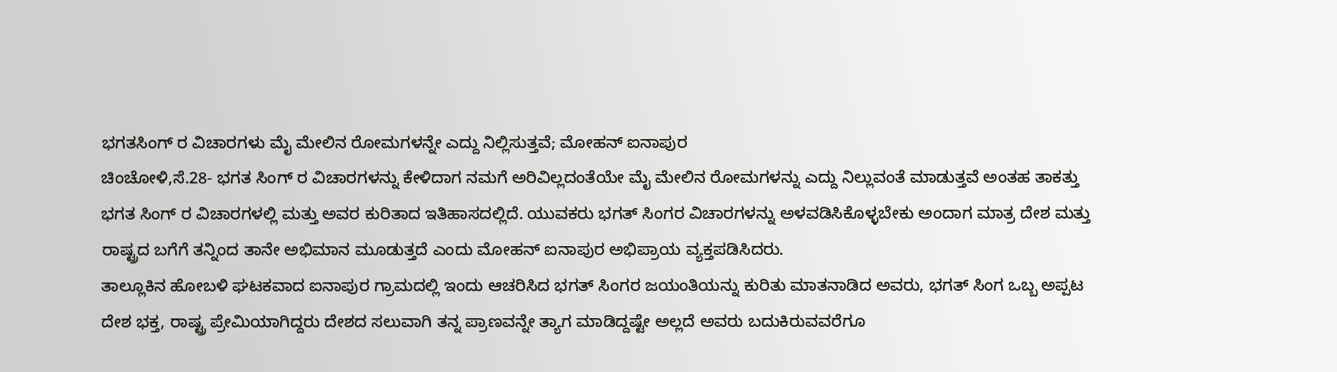ಭಗತಸಿಂಗ್ ರ ವಿಚಾರಗಳು ಮೈ ಮೇಲಿನ ರೋಮಗಳನ್ನೇ ಎದ್ದು ನಿಲ್ಲಿಸುತ್ತವೆ; ಮೋಹನ್ ಐನಾಪುರ
ಚಿಂಚೋಳಿ,ಸೆ.28- ಭಗತ ಸಿಂಗ್ ರ ವಿಚಾರಗಳನ್ನು ಕೇಳಿದಾಗ ನಮಗೆ ಅರಿವಿಲ್ಲದಂತೆಯೇ ಮೈ ಮೇಲಿನ ರೋಮಗಳನ್ನು ಎದ್ದು ನಿಲ್ಲುವಂತೆ ಮಾಡುತ್ತವೆ ಅಂತಹ ತಾಕತ್ತು ಭಗತ ಸಿಂಗ್ ರ ವಿಚಾರಗಳಲ್ಲಿ ಮತ್ತು ಅವರ ಕುರಿತಾದ ಇತಿಹಾಸದಲ್ಲಿದೆ. ಯುವಕರು ಭಗತ್ ಸಿಂಗರ ವಿಚಾರಗಳನ್ನು ಅಳವಡಿಸಿಕೊಳ್ಳಬೇಕು ಅಂದಾಗ ಮಾತ್ರ ದೇಶ ಮತ್ತು ರಾಷ್ಟ್ರದ ಬಗೆಗೆ ತನ್ನಿಂದ ತಾನೇ ಅಭಿಮಾನ ಮೂಡುತ್ತದೆ ಎಂದು ಮೋಹನ್ ಐನಾಪುರ ಅಭಿಪ್ರಾಯ ವ್ಯಕ್ತಪಡಿಸಿದರು.
ತಾಲ್ಲೂಕಿನ ಹೋಬಳಿ ಘಟಕವಾದ ಐನಾಪುರ ಗ್ರಾಮದಲ್ಲಿ ಇಂದು ಆಚರಿಸಿದ ಭಗತ್ ಸಿಂಗರ ಜಯಂತಿಯನ್ನು ಕುರಿತು ಮಾತನಾಡಿದ ಅವರು, ಭಗತ್ ಸಿಂಗ ಒಬ್ಬ ಅಪ್ಪಟ ದೇಶ ಭಕ್ತ, ರಾಷ್ಟ್ರ ಪ್ರೇಮಿಯಾಗಿದ್ದರು ದೇಶದ ಸಲುವಾಗಿ ತನ್ನ ಪ್ರಾಣವನ್ನೇ ತ್ಯಾಗ ಮಾಡಿದ್ದಷ್ಟೇ ಅಲ್ಲದೆ ಅವರು ಬದುಕಿರುವವರೆಗೂ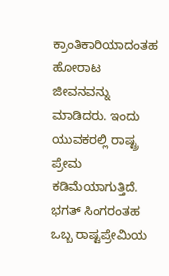ಕ್ರಾಂತಿಕಾರಿಯಾದಂತಹ ಹೋರಾಟ ಜೀವನವನ್ನು ಮಾಡಿದರು. ಇಂದು ಯುವಕರಲ್ಲಿ ರಾಷ್ಟ್ರ ಪ್ರೇಮ ಕಡಿಮೆಯಾಗುತ್ತಿದೆ.
ಭಗತ್ ಸಿಂಗರಂತಹ ಒಬ್ಬ ರಾಷ್ಟಪ್ರೇಮಿಯ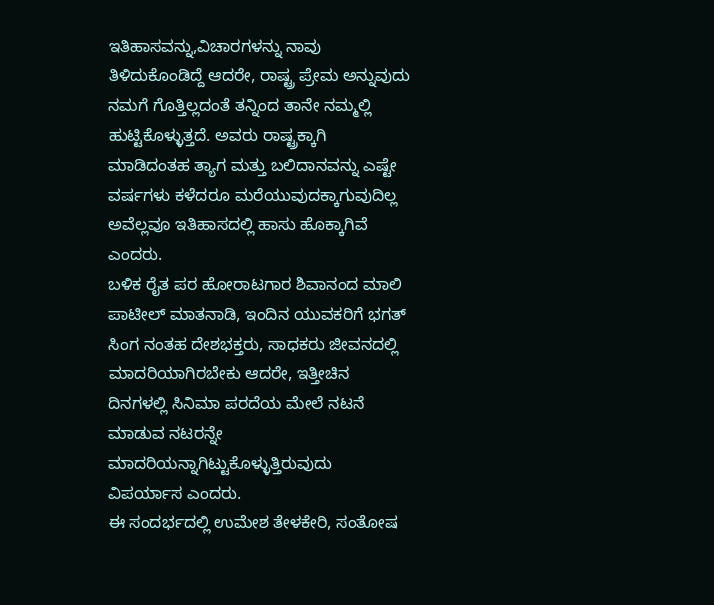ಇತಿಹಾಸವನ್ನು,ವಿಚಾರಗಳನ್ನು ನಾವು ತಿಳಿದುಕೊಂಡಿದ್ದೆ ಆದರೇ, ರಾಷ್ಟ್ರ ಪ್ರೇಮ ಅನ್ನುವುದು ನಮಗೆ ಗೊತ್ತಿಲ್ಲದಂತೆ ತನ್ನಿಂದ ತಾನೇ ನಮ್ಮಲ್ಲಿ ಹುಟ್ಟಿಕೊಳ್ಳುತ್ತದೆ. ಅವರು ರಾಷ್ಟ್ರಕ್ಕಾಗಿ ಮಾಡಿದಂತಹ ತ್ಯಾಗ ಮತ್ತು ಬಲಿದಾನವನ್ನು ಎಷ್ಟೇ ವರ್ಷಗಳು ಕಳೆದರೂ ಮರೆಯುವುದಕ್ಕಾಗುವುದಿಲ್ಲ ಅವೆಲ್ಲವೂ ಇತಿಹಾಸದಲ್ಲಿ ಹಾಸು ಹೊಕ್ಕಾಗಿವೆ ಎಂದರು.
ಬಳಿಕ ರೈತ ಪರ ಹೋರಾಟಗಾರ ಶಿವಾನಂದ ಮಾಲಿ ಪಾಟೀಲ್ ಮಾತನಾಡಿ, ಇಂದಿನ ಯುವಕರಿಗೆ ಭಗತ್ ಸಿಂಗ ನಂತಹ ದೇಶಭಕ್ತರು, ಸಾಧಕರು ಜೀವನದಲ್ಲಿ ಮಾದರಿಯಾಗಿರಬೇಕು ಆದರೇ, ಇತ್ತೀಚಿನ ದಿನಗಳಲ್ಲಿ ಸಿನಿಮಾ ಪರದೆಯ ಮೇಲೆ ನಟನೆ ಮಾಡುವ ನಟರನ್ನೇ ಮಾದರಿಯನ್ನಾಗಿಟ್ಟುಕೊಳ್ಳುತ್ತಿರುವುದು ವಿಪರ್ಯಾಸ ಎಂದರು.
ಈ ಸಂದರ್ಭದಲ್ಲಿ ಉಮೇಶ ತೇಳಕೇರಿ, ಸಂತೋಷ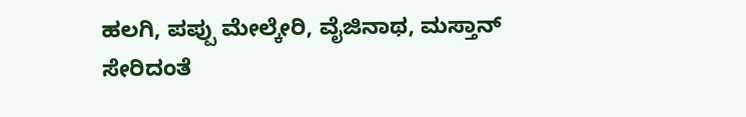ಹಲಗಿ, ಪಪ್ಪು ಮೇಲ್ಕೇರಿ, ವೈಜಿನಾಥ, ಮಸ್ತಾನ್ ಸೇರಿದಂತೆ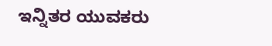ಇನ್ನಿತರ ಯುವಕರು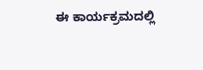ಈ ಕಾರ್ಯಕ್ರಮದಲ್ಲಿ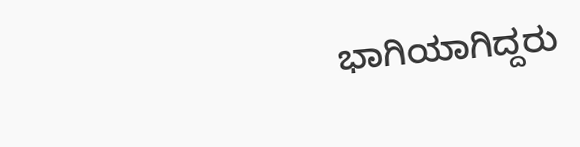ಭಾಗಿಯಾಗಿದ್ದರು